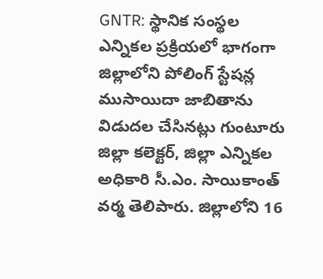GNTR: స్థానిక సంస్థల ఎన్నికల ప్రక్రియలో భాగంగా జిల్లాలోని పోలింగ్ స్టేషన్ల ముసాయిదా జాబితాను విడుదల చేసినట్లు గుంటూరు జిల్లా కలెక్టర్, జిల్లా ఎన్నికల అధికారి సీ.ఎం. సాయికాంత్ వర్మ తెలిపారు. జిల్లాలోని 16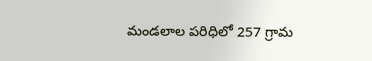మండలాల పరిధిలో 257 గ్రామ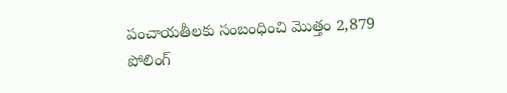పంచాయతీలకు సంబంధించి మొత్తం 2,879 పోలింగ్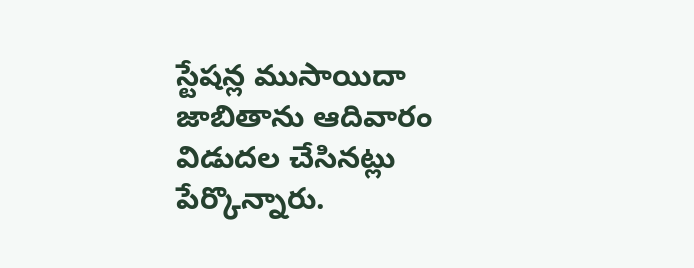స్టేషన్ల ముసాయిదా జాబితాను ఆదివారం విడుదల చేసినట్లు పేర్కొన్నారు.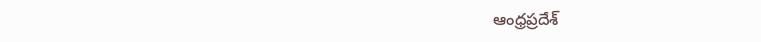ఆంధ్రప్రదేశ్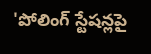'పోలింగ్ స్టేషన్లపై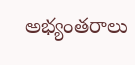అభ్యంతరాలు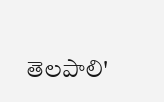తెలపాలి'